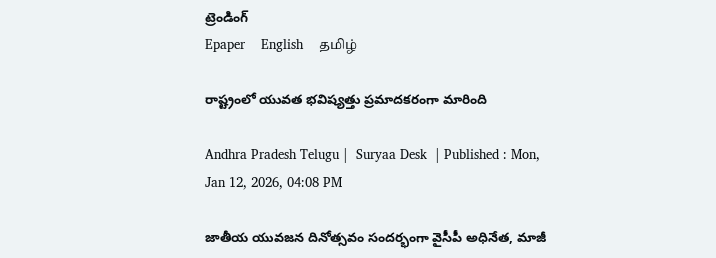ట్రెండింగ్
Epaper    English    தமிழ்

రాష్ట్రంలో యువత భవిష్యత్తు ప్రమాదకరంగా మారింది

Andhra Pradesh Telugu |  Suryaa Desk  | Published : Mon, Jan 12, 2026, 04:08 PM

జాతీయ యువజన దినోత్సవం సందర్భంగా వైసీపీ అధినేత, మాజీ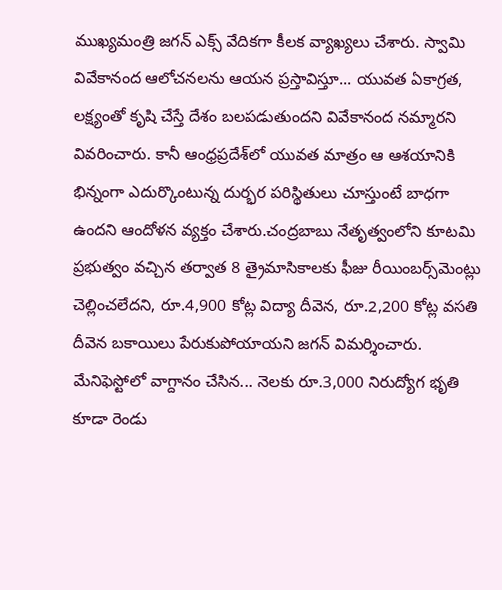ముఖ్యమంత్రి జగన్ ఎక్స్ వేదికగా కీలక వ్యాఖ్యలు చేశారు. స్వామి వివేకానంద ఆలోచనలను ఆయన ప్రస్తావిస్తూ... యువత ఏకాగ్రత, లక్ష్యంతో కృషి చేస్తే దేశం బలపడుతుందని వివేకానంద నమ్మారని వివరించారు. కానీ ఆంధ్రప్రదేశ్‌లో యువత మాత్రం ఆ ఆశయానికి భిన్నంగా ఎదుర్కొంటున్న దుర్భర పరిస్థితులు చూస్తుంటే బాధగా ఉందని ఆందోళన వ్యక్తం చేశారు.చంద్రబాబు నేతృత్వంలోని కూటమి ప్రభుత్వం వచ్చిన తర్వాత 8 త్రైమాసికాలకు ఫీజు రీయింబర్స్‌మెంట్లు చెల్లించలేదని, రూ.4,900 కోట్ల విద్యా దీవెన, రూ.2,200 కోట్ల వసతి దీవెన బకాయిలు పేరుకుపోయాయని జగన్ విమర్శించారు. మేనిఫెస్టోలో వాగ్దానం చేసిన... నెలకు రూ.3,000 నిరుద్యోగ భృతి కూడా రెండు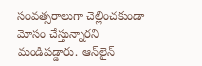సంవత్సరాలుగా చెల్లించకుండా మోసం చేస్తున్నారని మండిపడ్డారు. ఆన్‌లైన్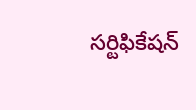సర్టిఫికేషన్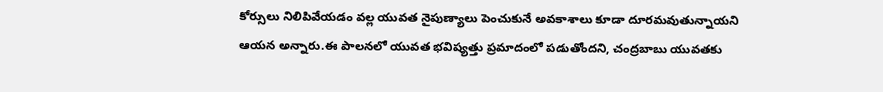కోర్సులు నిలిపివేయడం వల్ల యువత నైపుణ్యాలు పెంచుకునే అవకాశాలు కూడా దూరమవుతున్నాయని ఆయన అన్నారు.ఈ పాలనలో యువత భవిష్యత్తు ప్రమాదంలో పడుతోందని, చంద్రబాబు యువతకు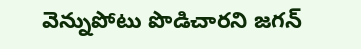వెన్నుపోటు పొడిచారని జగన్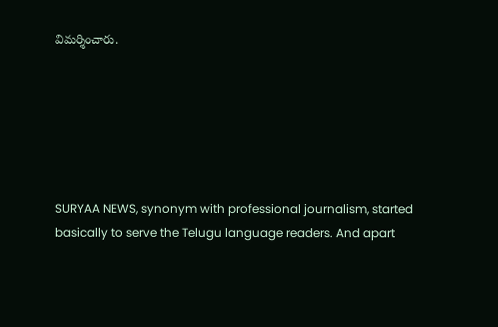విమర్శించారు.






SURYAA NEWS, synonym with professional journalism, started basically to serve the Telugu language readers. And apart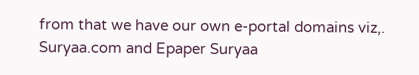from that we have our own e-portal domains viz,. Suryaa.com and Epaper Suryaa